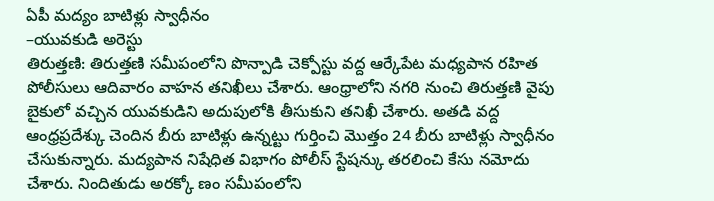ఏపీ మద్యం బాటిళ్లు స్వాధీనం
–యువకుడి అరెస్టు
తిరుత్తణి: తిరుత్తణి సమీపంలోని పొన్పాడి చెక్పోస్టు వద్ద ఆర్కేపేట మధ్యపాన రహిత పోలీసులు ఆదివారం వాహన తనిఖీలు చేశారు. ఆంధ్రాలోని నగరి నుంచి తిరుత్తణి వైపు బైకులో వచ్చిన యువకుడిని అదుపులోకి తీసుకుని తనిఖీ చేశారు. అతడి వద్ద ఆంధ్రప్రదేశ్కు చెందిన బీరు బాటిళ్లు ఉన్నట్టు గుర్తించి మొత్తం 24 బీరు బాటిళ్లు స్వాధీనం చేసుకున్నారు. మద్యపాన నిషేధిత విభాగం పోలీస్ స్టేషన్కు తరలించి కేసు నమోదు చేశారు. నిందితుడు అరక్కో ణం సమీపంలోని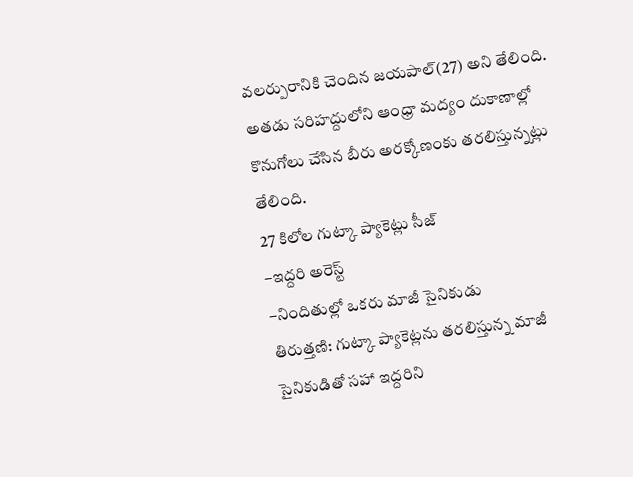వలర్పురానికి చెందిన జయపాల్(27) అని తేలింది. అతడు సరిహద్దులోని ఆంధ్రా మద్యం దుకాణాల్లో కొనుగోలు చేసిన బీరు అరక్కోణంకు తరలిస్తున్నట్లు తేలింది.
27 కిలోల గుట్కా ప్యాకెట్లు సీజ్
–ఇద్దరి అరెస్ట్
–నిందితుల్లో ఒకరు మాజీ సైనికుడు
తిరుత్తణి: గుట్కా ప్యాకెట్లను తరలిస్తున్న మాజీ సైనికుడితో సహా ఇద్దరిని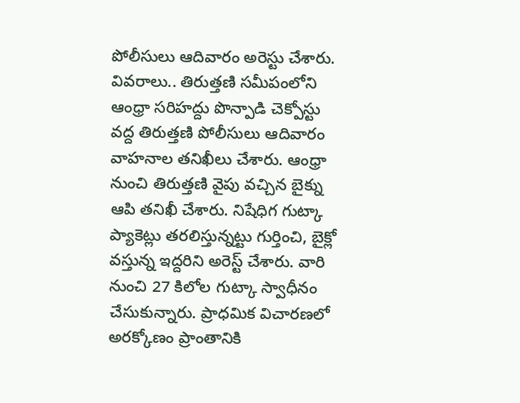పోలీసులు ఆదివారం అరెస్టు చేశారు. వివరాలు.. తిరుత్తణి సమీపంలోని ఆంధ్రా సరిహద్దు పొన్పాడి చెక్పోస్టు వద్ద తిరుత్తణి పోలీసులు ఆదివారం వాహనాల తనిఖీలు చేశారు. ఆంధ్రా నుంచి తిరుత్తణి వైపు వచ్చిన బైక్ను ఆపి తనిఖీ చేశారు. నిషేధిగ గుట్కా ప్యాకెట్లు తరలిస్తున్నట్టు గుర్తించి, బైక్లో వస్తున్న ఇద్దరిని అరెస్ట్ చేశారు. వారి నుంచి 27 కిలోల గుట్కా స్వాధీనం చేసుకున్నారు. ప్రాధమిక విచారణలో అరక్కోణం ప్రాంతానికి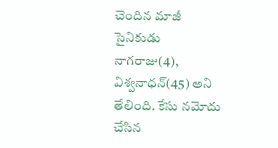చెందిన మాజీ సైనికుడు నాగరాజు(4), విశ్వనాధన్(45) అని తేలింది. కేసు నమోదు చేసిన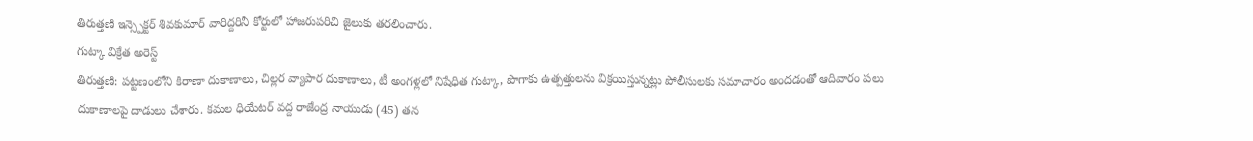తిరుత్తణి ఇన్స్పెక్టర్ శివకుమార్ వారిద్దరినీ కోర్టులో హాజరుపరిచి జైలుకు తరలించారు.
గుట్కా విక్రేత అరెస్ట్
తిరుత్తణి: పట్టణంలోని కిరాణా దుకాణాలు, చిల్లర వ్యాపార దుకాణాలు, టీ అంగళ్లలో నిషేధిత గుట్కా, పొగాకు ఉత్పత్తులను విక్రయిస్తున్నట్లు పోలీసులకు సమాచారం అందడంతో ఆదివారం పలు దుకాణాలపై దాడులు చేశారు. కమల ధియేటర్ వద్ద రాజేంద్ర నాయుడు (45) తన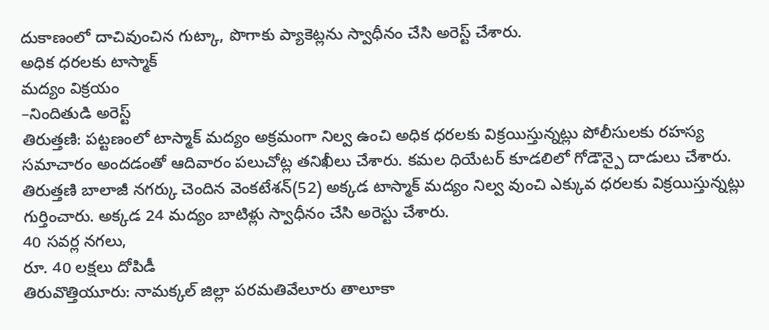దుకాణంలో దాచివుంచిన గుట్కా, పొగాకు ప్యాకెట్లను స్వాధీనం చేసి అరెస్ట్ చేశారు.
అధిక ధరలకు టాస్మాక్
మద్యం విక్రయం
–నిందితుడి అరెస్ట్
తిరుత్తణి: పట్టణంలో టాస్మాక్ మద్యం అక్రమంగా నిల్వ ఉంచి అధిక ధరలకు విక్రయిస్తున్నట్లు పోలీసులకు రహస్య సమాచారం అందడంతో ఆదివారం పలుచోట్ల తనిఖీలు చేశారు. కమల ధియేటర్ కూడలిలో గోడౌన్పై దాడులు చేశారు. తిరుత్తణి బాలాజీ నగర్కు చెందిన వెంకటేశన్(52) అక్కడ టాస్మాక్ మద్యం నిల్వ వుంచి ఎక్కువ ధరలకు విక్రయిస్తున్నట్లు గుర్తించారు. అక్కడ 24 మద్యం బాటిళ్లు స్వాధీనం చేసి అరెస్టు చేశారు.
40 సవర్ల నగలు,
రూ. 40 లక్షలు దోపిడీ
తిరువొత్తియూరు: నామక్కల్ జిల్లా పరమతివేలూరు తాలూకా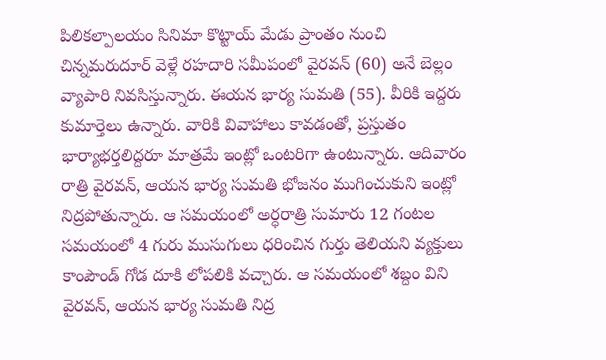పిలికల్పాలయం సినిమా కొట్టాయ్ మేడు ప్రాంతం నుంచి చిన్నమరుదూర్ వెళ్లే రహదారి సమీపంలో వైరవన్ (60) అనే బెల్లం వ్యాపారి నివసిస్తున్నారు. ఈయన భార్య సుమతి (55). వీరికి ఇద్దరు కుమార్తెలు ఉన్నారు. వారికి వివాహాలు కావడంతో, ప్రస్తుతం భార్యాభర్తలిద్దరూ మాత్రమే ఇంట్లో ఒంటరిగా ఉంటున్నారు. ఆదివారం రాత్రి వైరవన్, ఆయన భార్య సుమతి భోజనం ముగించుకుని ఇంట్లో నిద్రపోతున్నారు. ఆ సమయంలో అర్ధరాత్రి సుమారు 12 గంటల సమయంలో 4 గురు ముసుగులు ధరించిన గుర్తు తెలియని వ్యక్తులు కాంపౌండ్ గోడ దూకి లోపలికి వచ్చారు. ఆ సమయంలో శబ్దం విని వైరవన్, ఆయన భార్య సుమతి నిద్ర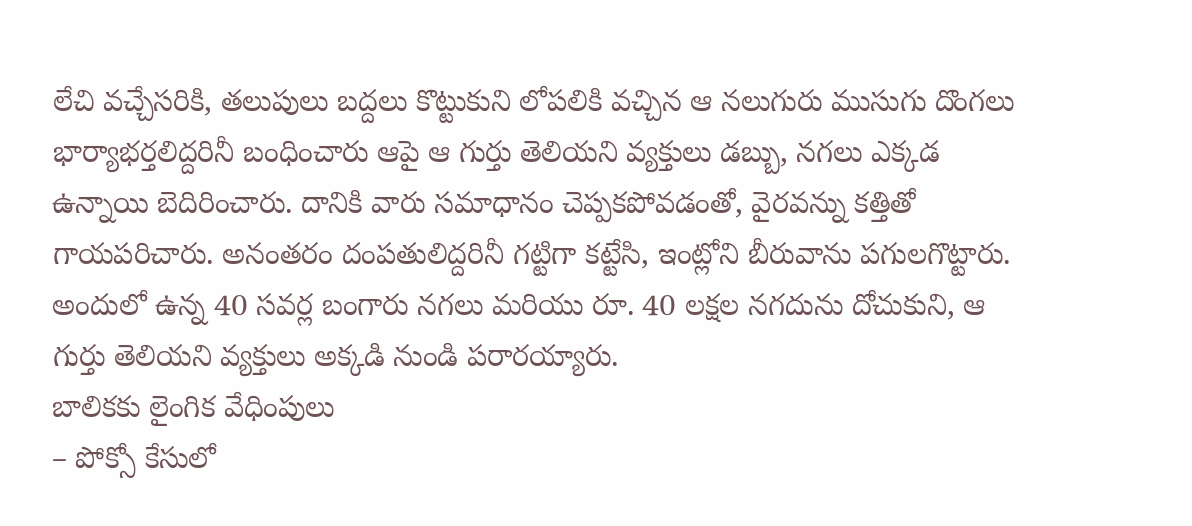లేచి వచ్చేసరికి, తలుపులు బద్దలు కొట్టుకుని లోపలికి వచ్చిన ఆ నలుగురు ముసుగు దొంగలు భార్యాభర్తలిద్దరినీ బంధించారు ఆపై ఆ గుర్తు తెలియని వ్యక్తులు డబ్బు, నగలు ఎక్కడ ఉన్నాయి బెదిరించారు. దానికి వారు సమాధానం చెప్పకపోవడంతో, వైరవన్ను కత్తితో గాయపరిచారు. అనంతరం దంపతులిద్దరినీ గట్టిగా కట్టేసి, ఇంట్లోని బీరువాను పగులగొట్టారు. అందులో ఉన్న 40 సవర్ల బంగారు నగలు మరియు రూ. 40 లక్షల నగదును దోచుకుని, ఆ గుర్తు తెలియని వ్యక్తులు అక్కడి నుండి పరారయ్యారు.
బాలికకు లైంగిక వేధింపులు
– పోక్సో కేసులో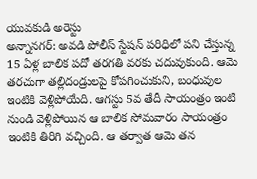యువకుడి అరెస్టు
అన్నానగర్: అవడి పోలీస్ స్టేషన్ పరిధిలో పని చేస్తున్న 15 ఏళ్ల బాలిక పదో తరగతి వరకు చదువుకుంది. ఆమె తరచుగా తల్లిదండ్రులపై కోపగించుకుని, బంధువుల ఇంటికి వెళ్లిపోయేది. ఆగస్టు 5వ తేదీ సాయంత్రం ఇంటి నుండి వెళ్లిపోయిన ఆ బాలిక సోమవారం సాయంత్రం ఇంటికి తిరిగి వచ్చింది. ఆ తర్వాత ఆమె తన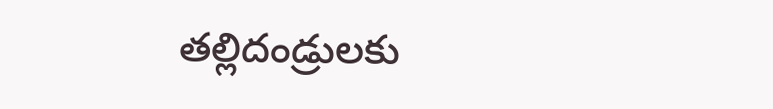తల్లిదండ్రులకు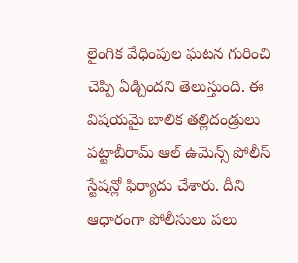లైంగిక వేధింపుల ఘటన గురించి చెప్పి ఏడ్చిందని తెలుస్తుంది. ఈ విషయమై బాలిక తల్లిదండ్రులు పట్టాబీరామ్ ఆల్ ఉమెన్స్ పోలీస్ స్టేషన్లో ఫిర్యాదు చేశారు. దీని ఆధారంగా పోలీసులు పలు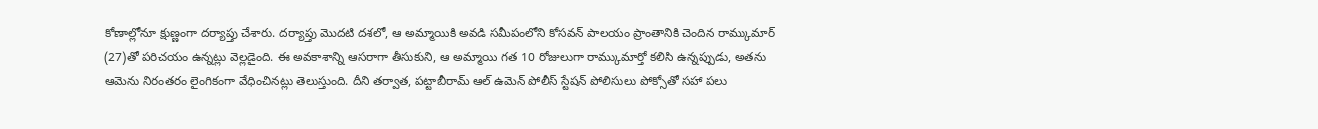కోణాల్లోనూ క్షుణ్ణంగా దర్యాప్తు చేశారు. దర్యాప్తు మొదటి దశలో, ఆ అమ్మాయికి అవడి సమీపంలోని కోసవన్ పాలయం ప్రాంతానికి చెందిన రామ్కుమార్ (27)తో పరిచయం ఉన్నట్లు వెల్లడైంది. ఈ అవకాశాన్ని ఆసరాగా తీసుకుని, ఆ అమ్మాయి గత 10 రోజులుగా రామ్కుమార్తో కలిసి ఉన్నప్పుడు, అతను ఆమెను నిరంతరం లైంగికంగా వేధించినట్లు తెలుస్తుంది. దీని తర్వాత, పట్టాబీరామ్ ఆల్ ఉమెన్ పోలీస్ స్టేషన్ పోలిసులు పోక్సోతో సహా పలు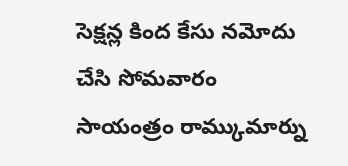సెక్షన్ల కింద కేసు నమోదు చేసి సోమవారం సాయంత్రం రామ్కుమార్ను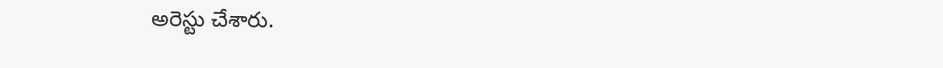అరెస్టు చేశారు.